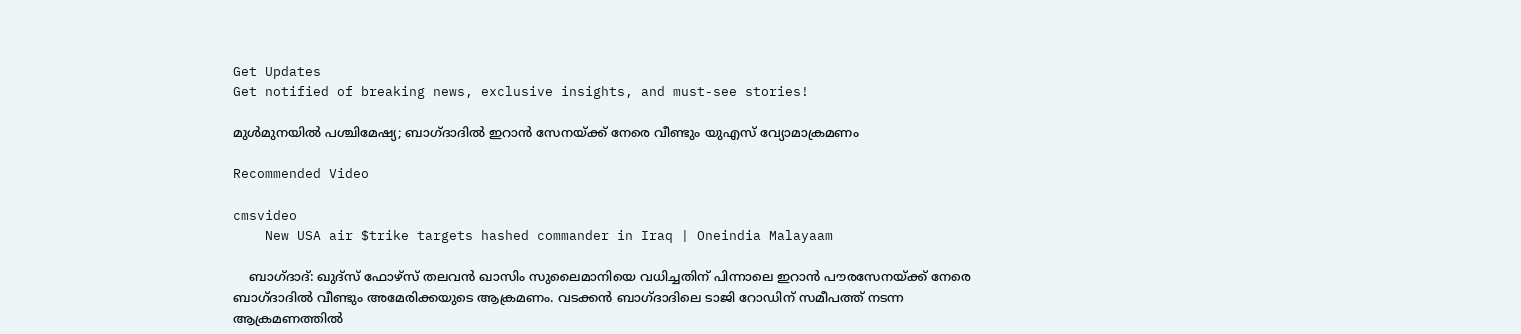Get Updates
Get notified of breaking news, exclusive insights, and must-see stories!

മുള്‍മുനയില്‍ പശ്ചിമേഷ്യ; ബാഗ്ദാദില്‍ ഇറാന്‍ സേനയ്ക്ക് നേരെ വീണ്ടും യുഎസ് വ്യോമാക്രമണം

Recommended Video

cmsvideo
    New USA air $trike targets hashed commander in Iraq | Oneindia Malayaam

    ബാഗ്ദാദ്: ഖുദ്സ് ഫോഴ്സ് തലവന്‍ ഖാസിം സുലൈമാനിയെ വധിച്ചതിന് പിന്നാലെ ഇറാന്‍ പൗരസേനയ്ക്ക് നേരെ ബാഗ്ദാദില്‍ വീണ്ടും അമേരിക്കയുടെ ആക്രമണം. വടക്കന്‍ ബാഗ്ദാദിലെ ടാജി റോഡിന് സമീപത്ത് നടന്ന ആക്രമണത്തില്‍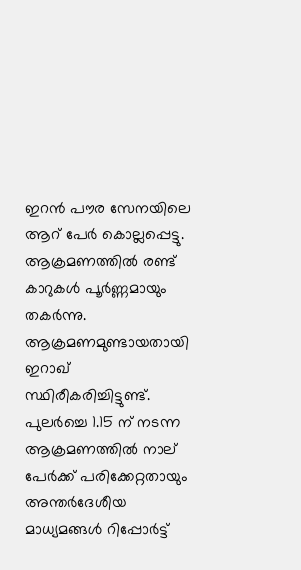ഇറന്‍ പൗര സേനയിലെ ആറ് പേര്‍ കൊല്ലപ്പെട്ടു. ആക്രമണത്തില്‍ രണ്ട് കാറുകള്‍ പൂര്‍ണ്ണമായും തകര്‍ന്നു. ആക്രമണമുണ്ടായതായി ഇറാഖ് സ്ഥിരീകരിച്ചിട്ടുണ്ട്. പുലര്‍ച്ചെ 1.15 ന് നടന്ന ആക്രമണത്തില്‍ നാല് പേര്‍ക്ക് പരിക്കേറ്റതായും അന്തര്‍ദേശീയ മാധ്യമങ്ങള്‍ റിപ്പോര്‍ട്ട്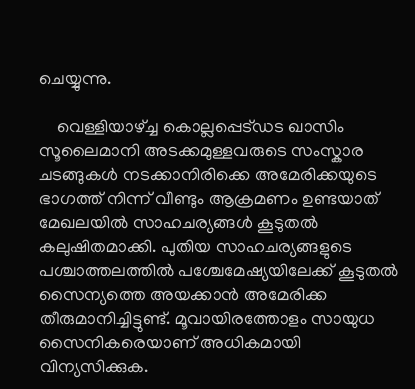ചെയ്യുന്നു.

    വെള്ളിയാഴ്ച്ച കൊല്ലപ്പെട്ഡട ഖാസിം സൂലൈമാനി അടക്കമുള്ളവരുടെ സംസ്കാര ചടങ്ങുകള്‍ നടക്കാനിരിക്കെ അമേരിക്കയുടെ ഭാഗത്ത് നിന്ന് വീണ്ടും ആക്രമണം ഉണ്ടയാത് മേഖലയില്‍ സാഹചര്യങ്ങള്‍ കൂടുതല്‍ കലുഷിതമാക്കി. പുതിയ സാഹചര്യങ്ങളുടെ പശ്ചാത്തലത്തില്‍ പശ്ചേമേഷ്യയിലേക്ക് കൂടുതല്‍ സൈന്യത്തെ അയക്കാന്‍ അമേരിക്ക തീരുമാനിച്ചിട്ടുണ്ട്. മൂവായിരത്തോളം സായുധ സൈനികരെയാണ് അധികമായി വിന്യസിക്കുക.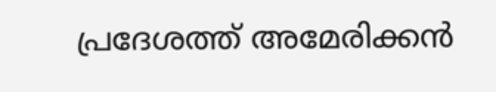പ്രദേശത്ത് അമേരിക്കൻ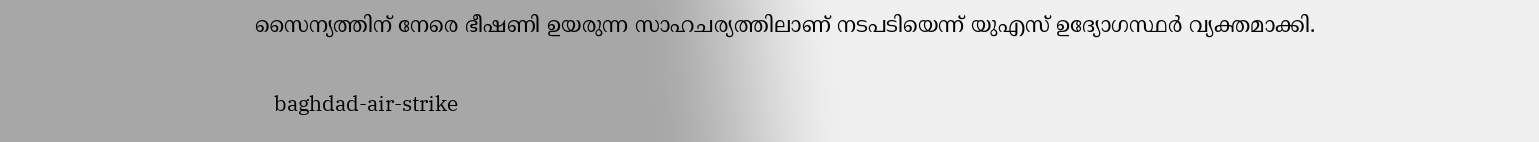സൈന്യത്തിന് നേരെ ഭീഷണി ഉയരുന്ന സാഹചര്യത്തിലാണ് നടപടിയെന്ന് യുഎസ് ഉദ്യോഗസ്ഥർ വ്യക്തമാക്കി.

    baghdad-air-strike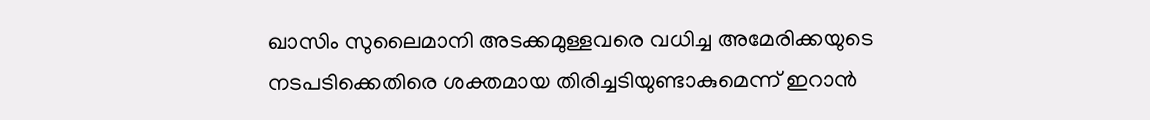ഖാസിം സുലൈമാനി അടക്കമുള്ളവരെ വധിച്ച അമേരിക്കയുടെ നടപടിക്കെതിരെ ശക്തമായ തിരിച്ചടിയുണ്ടാകുമെന്ന് ഇറാന്‍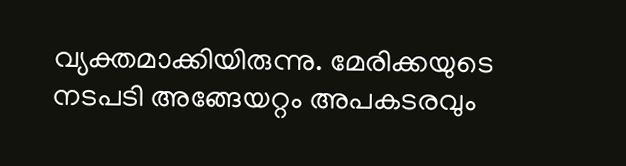വ്യക്തമാക്കിയിരുന്നു. മേരിക്കയുടെ നടപടി അങ്ങേയറ്റം അപകടരവും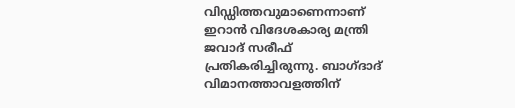വിഡ്ഡിത്തവുമാണെന്നാണ് ഇറാന്‍ വിദേശകാര്യ മന്ത്രി ജവാദ് സരീഫ് പ്രതികരിച്ചിരുന്നു. ബാഗ്ദാദ് വിമാനത്താവളത്തിന്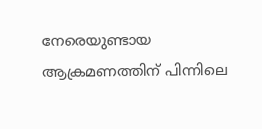നേരെയുണ്ടായ ആക്രമണത്തിന് പിന്നിലെ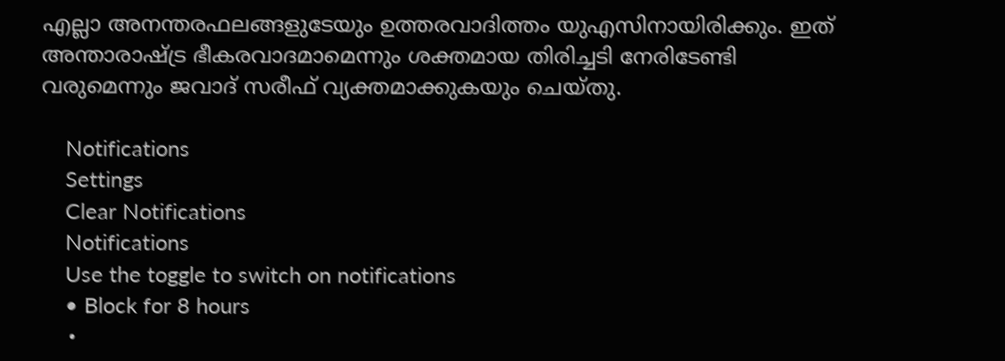എല്ലാ അനന്തരഫലങ്ങളുടേയും ഉത്തരവാദിത്തം യുഎസിനായിരിക്കും. ഇത് അന്താരാഷ്ട്ര ഭീകരവാദമാമെന്നും ശക്തമായ തിരിച്ചടി നേരിടേണ്ടി വരുമെന്നും ജവാദ് സരീഫ് വ്യക്തമാക്കുകയും ചെയ്തു.

    Notifications
    Settings
    Clear Notifications
    Notifications
    Use the toggle to switch on notifications
    • Block for 8 hours
    •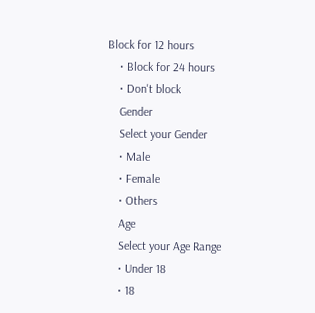Block for 12 hours
    • Block for 24 hours
    • Don't block
    Gender
    Select your Gender
    • Male
    • Female
    • Others
    Age
    Select your Age Range
    • Under 18
    • 18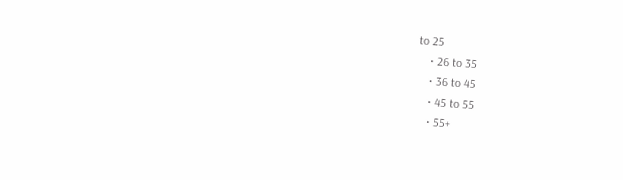to 25
    • 26 to 35
    • 36 to 45
    • 45 to 55
    • 55+